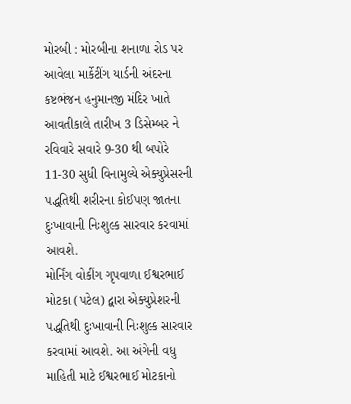મોરબી : મોરબીના શનાળા રોડ પર આવેલા માર્કેટીંગ યાર્ડની અંદરના કષ્ટભંજન હનુમાનજી મંદિર ખાતે આવતીકાલે તારીખ 3 ડિસેમ્બર ને રવિવારે સવારે 9-30 થી બપોરે 11-30 સુધી વિનામુલ્યે એક્યુપ્રેસરની પદ્ધતિથી શરીરના કોઈપણ જાતના દુઃખાવાની નિઃશુલ્ક સારવાર કરવામાં આવશે.
મોર્નિંગ વોકીંગ ગૃપવાળા ઈશ્વરભાઈ મોટકા (પટેલ) દ્વારા એક્યુપ્રેશરની પદ્ધતિથી દુઃખાવાની નિઃશુલ્ક સારવાર કરવામાં આવશે. આ અંગેની વધુ માહિતી માટે ઈશ્વરભાઈ મોટકાનો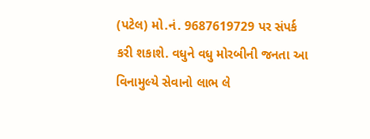(પટેલ) મો.નં. 9687619729 પર સંપર્ક કરી શકાશે. વધુને વધુ મોરબીની જનતા આ વિનામુલ્યે સેવાનો લાભ લે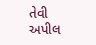તેવી અપીલ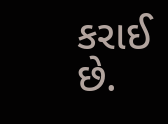કરાઈ છે.